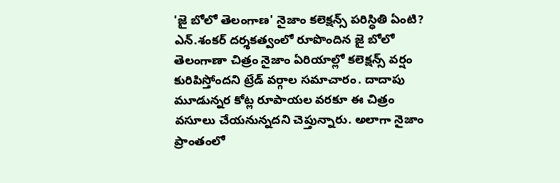'జై బోలో తెలంగాణ' నైజాం కలెక్షన్స్ పరిస్ధితి ఏంటి?
ఎన్.శంకర్ దర్శకత్వంలో రూపొందిన జై బోలో తెలంగాణా చిత్రం నైజాం ఏరియాల్లో కలెక్షన్స్ వర్షం కురిపిస్తోందని ట్రేడ్ వర్గాల సమాచారం. దాదాపు మూడున్నర కోట్ల రూపాయల వరకూ ఈ చిత్రం వసూలు చేయనున్నదని చెప్తున్నారు. అలాగా నైజాం ప్రాంతంలో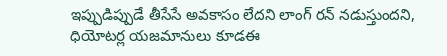ఇప్పుడిప్పుడే తీసేసే అవకాసం లేదని లాంగ్ రన్ నడుస్తుందని, ధియోటర్ల యజమానులు కూడఈ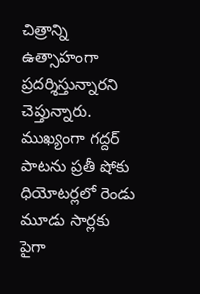చిత్రాన్ని ఉత్సాహంగా ప్రదర్శిస్తున్నారని చెప్తున్నారు. ముఖ్యంగా గద్దర్ పాటను ప్రతీ షోకు ధియోటర్లలో రెండు మూడు సార్లకు పైగా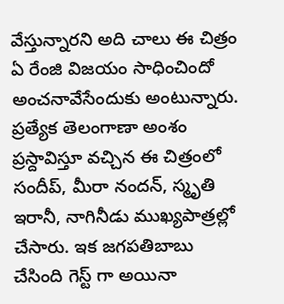వేస్తున్నారని అది చాలు ఈ చిత్రం ఏ రేంజి విజయం సాధించిందో అంచనావేసేందుకు అంటున్నారు. ప్రత్యేక తెలంగాణా అంశం ప్రస్దావిస్తూ వచ్చిన ఈ చిత్రంలో సందీప్, మీరా నందన్, స్మృతి ఇరానీ, నాగినీడు ముఖ్యపాత్రల్లో చేసారు. ఇక జగపతిబాబు చేసింది గెస్ట్ గా అయినా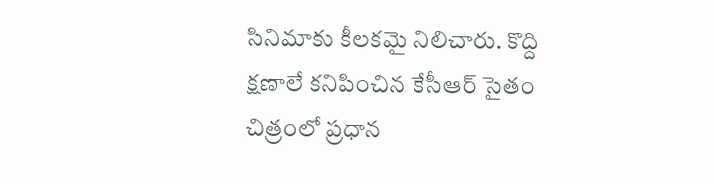సినిమాకు కీలకమై నిలిచారు. కొద్ది క్షణాలే కనిపించిన కేసీఆర్ సైతం చిత్రంలో ప్రధాన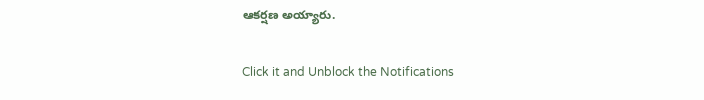ఆకర్షణ అయ్యారు.


Click it and Unblock the Notifications